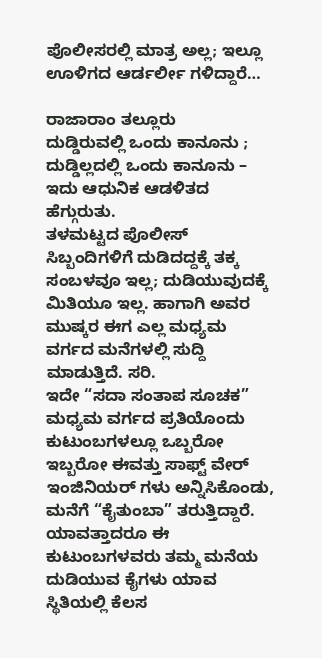ಪೊಲೀಸರಲ್ಲಿ ಮಾತ್ರ ಅಲ್ಲ; ಇಲ್ಲೂ ಊಳಿಗದ ಆರ್ಡರ್ಲೀ ಗಳಿದ್ದಾರೆ…

ರಾಜಾರಾಂ ತಲ್ಲೂರು
ದುಡ್ಡಿರುವಲ್ಲಿ ಒಂದು ಕಾನೂನು ; ದುಡ್ಡಿಲ್ಲದಲ್ಲಿ ಒಂದು ಕಾನೂನು – ಇದು ಆಧುನಿಕ ಆಡಳಿತದ ಹೆಗ್ಗುರುತು.
ತಳಮಟ್ಟದ ಪೊಲೀಸ್ ಸಿಬ್ಬಂದಿಗಳಿಗೆ ದುಡಿದದ್ದಕ್ಕೆ ತಕ್ಕ ಸಂಬಳವೂ ಇಲ್ಲ; ದುಡಿಯುವುದಕ್ಕೆ ಮಿತಿಯೂ ಇಲ್ಲ. ಹಾಗಾಗಿ ಅವರ ಮುಷ್ಕರ ಈಗ ಎಲ್ಲ ಮಧ್ಯಮ ವರ್ಗದ ಮನೆಗಳಲ್ಲಿ ಸುದ್ದಿ ಮಾಡುತ್ತಿದೆ. ಸರಿ.
ಇದೇ “ಸದಾ ಸಂತಾಪ ಸೂಚಕ” ಮಧ್ಯಮ ವರ್ಗದ ಪ್ರತಿಯೊಂದು ಕುಟುಂಬಗಳಲ್ಲೂ ಒಬ್ಬರೋ ಇಬ್ಬರೋ ಈವತ್ತು ಸಾಫ್ಟ್ ವೇರ್ ಇಂಜಿನಿಯರ್ ಗಳು ಅನ್ನಿಸಿಕೊಂಡು, ಮನೆಗೆ “ಕೈತುಂಬಾ” ತರುತ್ತಿದ್ದಾರೆ. ಯಾವತ್ತಾದರೂ ಈ ಕುಟುಂಬಗಳವರು ತಮ್ಮ ಮನೆಯ ದುಡಿಯುವ ಕೈಗಳು ಯಾವ ಸ್ಥಿತಿಯಲ್ಲಿ ಕೆಲಸ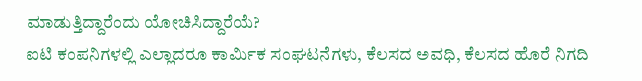ಮಾಡುತ್ತಿದ್ದಾರೆಂದು ಯೋಚಿಸಿದ್ದಾರೆಯೆ?
ಐಟಿ ಕಂಪನಿಗಳಲ್ಲಿ ಎಲ್ಲಾದರೂ ಕಾರ್ಮಿಕ ಸಂಘಟನೆಗಳು, ಕೆಲಸದ ಅವಧಿ, ಕೆಲಸದ ಹೊರೆ ನಿಗದಿ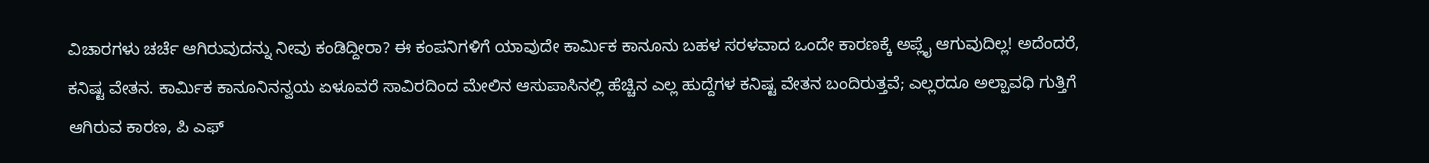ವಿಚಾರಗಳು ಚರ್ಚೆ ಆಗಿರುವುದನ್ನು ನೀವು ಕಂಡಿದ್ದೀರಾ? ಈ ಕಂಪನಿಗಳಿಗೆ ಯಾವುದೇ ಕಾರ್ಮಿಕ ಕಾನೂನು ಬಹಳ ಸರಳವಾದ ಒಂದೇ ಕಾರಣಕ್ಕೆ ಅಪ್ಲೈ ಆಗುವುದಿಲ್ಲ! ಅದೆಂದರೆ, ಕನಿಷ್ಟ ವೇತನ. ಕಾರ್ಮಿಕ ಕಾನೂನಿನನ್ವಯ ಏಳೂವರೆ ಸಾವಿರದಿಂದ ಮೇಲಿನ ಆಸುಪಾಸಿನಲ್ಲಿ ಹೆಚ್ಚಿನ ಎಲ್ಲ ಹುದ್ದೆಗಳ ಕನಿಷ್ಟ ವೇತನ ಬಂದಿರುತ್ತವೆ; ಎಲ್ಲರದೂ ಅಲ್ಪಾವಧಿ ಗುತ್ತಿಗೆ ಆಗಿರುವ ಕಾರಣ, ಪಿ ಎಫ್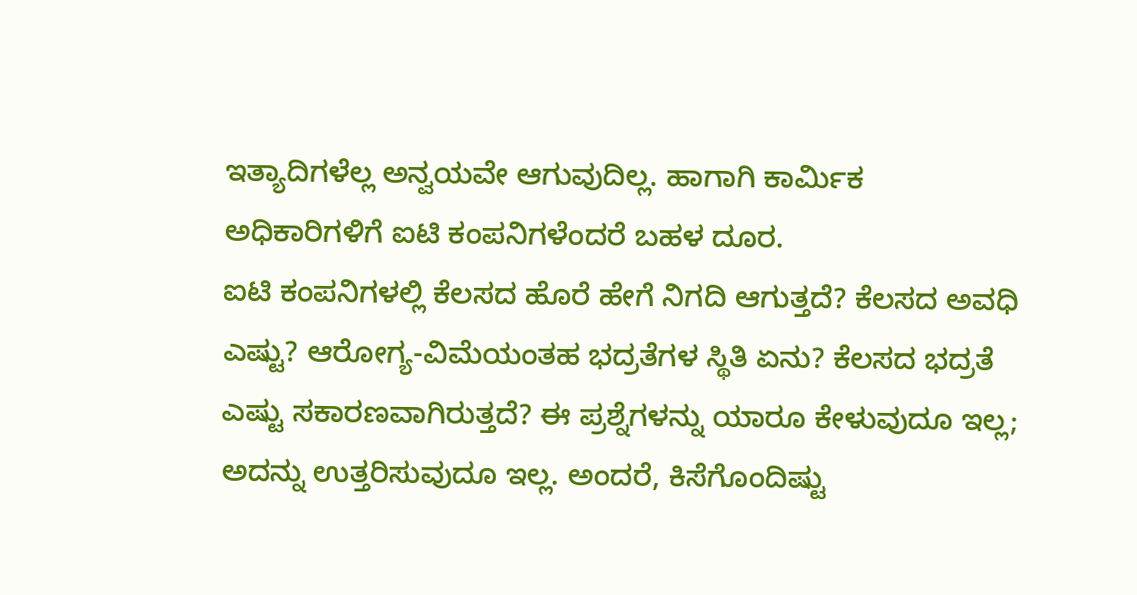ಇತ್ಯಾದಿಗಳೆಲ್ಲ ಅನ್ವಯವೇ ಆಗುವುದಿಲ್ಲ. ಹಾಗಾಗಿ ಕಾರ್ಮಿಕ ಅಧಿಕಾರಿಗಳಿಗೆ ಐಟಿ ಕಂಪನಿಗಳೆಂದರೆ ಬಹಳ ದೂರ.
ಐಟಿ ಕಂಪನಿಗಳಲ್ಲಿ ಕೆಲಸದ ಹೊರೆ ಹೇಗೆ ನಿಗದಿ ಆಗುತ್ತದೆ? ಕೆಲಸದ ಅವಧಿ ಎಷ್ಟು? ಆರೋಗ್ಯ-ವಿಮೆಯಂತಹ ಭದ್ರತೆಗಳ ಸ್ಥಿತಿ ಏನು? ಕೆಲಸದ ಭದ್ರತೆ ಎಷ್ಟು ಸಕಾರಣವಾಗಿರುತ್ತದೆ? ಈ ಪ್ರಶ್ನೆಗಳನ್ನು ಯಾರೂ ಕೇಳುವುದೂ ಇಲ್ಲ; ಅದನ್ನು ಉತ್ತರಿಸುವುದೂ ಇಲ್ಲ. ಅಂದರೆ, ಕಿಸೆಗೊಂದಿಷ್ಟು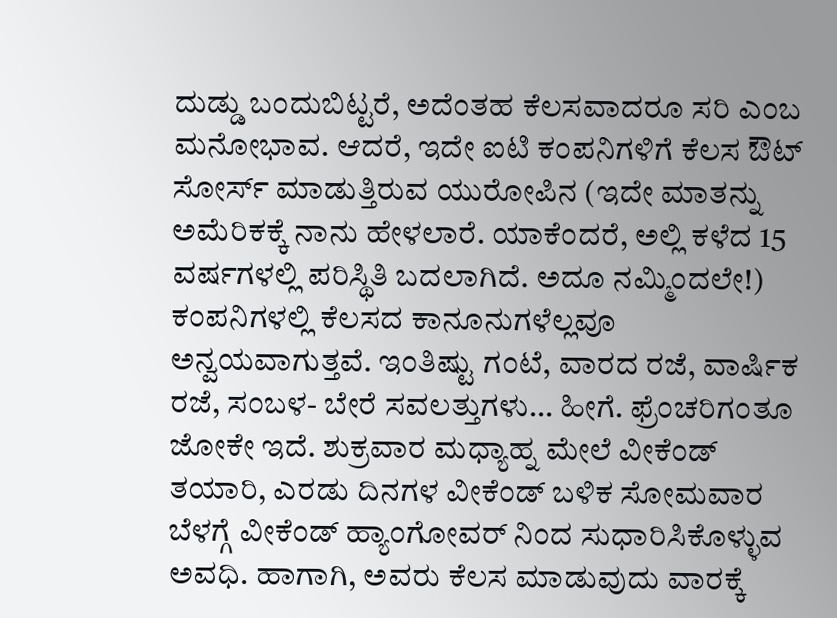ದುಡ್ಡು ಬಂದುಬಿಟ್ಟರೆ, ಅದೆಂತಹ ಕೆಲಸವಾದರೂ ಸರಿ ಎಂಬ ಮನೋಭಾವ. ಆದರೆ, ಇದೇ ಐಟಿ ಕಂಪನಿಗಳಿಗೆ ಕೆಲಸ ಔಟ್ ಸೋರ್ಸ್ ಮಾಡುತ್ತಿರುವ ಯುರೋಪಿನ (ಇದೇ ಮಾತನ್ನು ಅಮೆರಿಕಕ್ಕೆ ನಾನು ಹೇಳಲಾರೆ. ಯಾಕೆಂದರೆ, ಅಲ್ಲಿ ಕಳೆದ 15 ವರ್ಷಗಳಲ್ಲಿ ಪರಿಸ್ಥಿತಿ ಬದಲಾಗಿದೆ. ಅದೂ ನಮ್ಮಿಂದಲೇ!) ಕಂಪನಿಗಳಲ್ಲಿ ಕೆಲಸದ ಕಾನೂನುಗಳೆಲ್ಲವೂ ಅನ್ವಯವಾಗುತ್ತವೆ. ಇಂತಿಷ್ಟು ಗಂಟೆ, ವಾರದ ರಜೆ, ವಾರ್ಷಿಕ ರಜೆ, ಸಂಬಳ- ಬೇರೆ ಸವಲತ್ತುಗಳು… ಹೀಗೆ. ಫ್ರೆಂಚರಿಗಂತೂ ಜೋಕೇ ಇದೆ. ಶುಕ್ರವಾರ ಮಧ್ಯಾಹ್ನ ಮೇಲೆ ವೀಕೆಂಡ್ ತಯಾರಿ, ಎರಡು ದಿನಗಳ ವೀಕೆಂಡ್ ಬಳಿಕ ಸೋಮವಾರ ಬೆಳಗ್ಗೆ ವೀಕೆಂಡ್ ಹ್ಯಾಂಗೋವರ್ ನಿಂದ ಸುಧಾರಿಸಿಕೊಳ್ಳುವ ಅವಧಿ. ಹಾಗಾಗಿ, ಅವರು ಕೆಲಸ ಮಾಡುವುದು ವಾರಕ್ಕೆ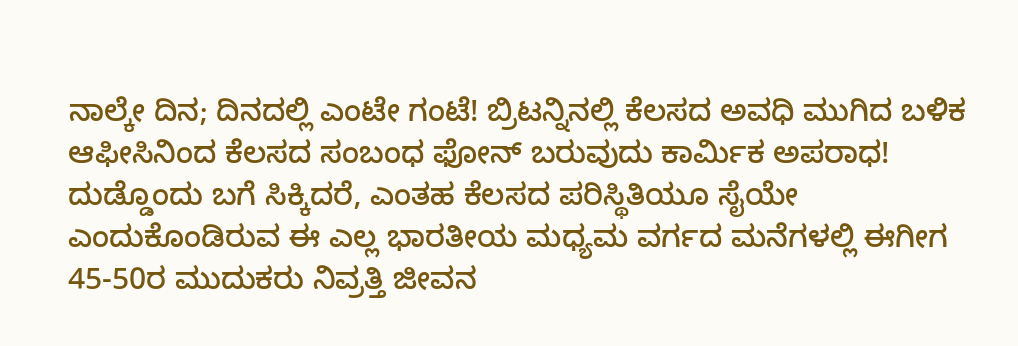ನಾಲ್ಕೇ ದಿನ; ದಿನದಲ್ಲಿ ಎಂಟೇ ಗಂಟೆ! ಬ್ರಿಟನ್ನಿನಲ್ಲಿ ಕೆಲಸದ ಅವಧಿ ಮುಗಿದ ಬಳಿಕ ಆಫೀಸಿನಿಂದ ಕೆಲಸದ ಸಂಬಂಧ ಫೋನ್ ಬರುವುದು ಕಾರ್ಮಿಕ ಅಪರಾಧ!
ದುಡ್ಡೊಂದು ಬಗೆ ಸಿಕ್ಕಿದರೆ, ಎಂತಹ ಕೆಲಸದ ಪರಿಸ್ಥಿತಿಯೂ ಸೈಯೇ ಎಂದುಕೊಂಡಿರುವ ಈ ಎಲ್ಲ ಭಾರತೀಯ ಮಧ್ಯಮ ವರ್ಗದ ಮನೆಗಳಲ್ಲಿ ಈಗೀಗ 45-50ರ ಮುದುಕರು ನಿವ್ರತ್ತಿ ಜೀವನ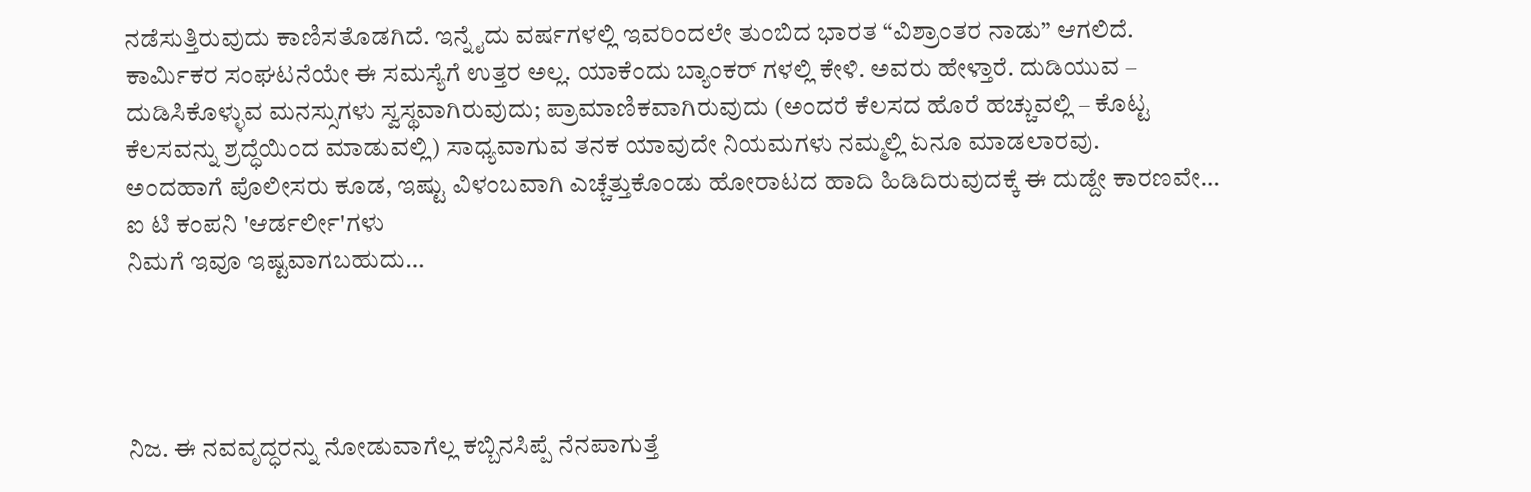ನಡೆಸುತ್ತಿರುವುದು ಕಾಣಿಸತೊಡಗಿದೆ. ಇನ್ನೈದು ವರ್ಷಗಳಲ್ಲಿ ಇವರಿಂದಲೇ ತುಂಬಿದ ಭಾರತ “ವಿಶ್ರಾಂತರ ನಾಡು” ಆಗಲಿದೆ.
ಕಾರ್ಮಿಕರ ಸಂಘಟನೆಯೇ ಈ ಸಮಸ್ಯೆಗೆ ಉತ್ತರ ಅಲ್ಲ. ಯಾಕೆಂದು ಬ್ಯಾಂಕರ್ ಗಳಲ್ಲಿ ಕೇಳಿ. ಅವರು ಹೇಳ್ತಾರೆ. ದುಡಿಯುವ – ದುಡಿಸಿಕೊಳ್ಳುವ ಮನಸ್ಸುಗಳು ಸ್ವಸ್ಥವಾಗಿರುವುದು; ಪ್ರಾಮಾಣಿಕವಾಗಿರುವುದು (ಅಂದರೆ ಕೆಲಸದ ಹೊರೆ ಹಚ್ಚುವಲ್ಲಿ – ಕೊಟ್ಟ ಕೆಲಸವನ್ನು ಶ್ರದ್ಧೆಯಿಂದ ಮಾಡುವಲ್ಲಿ) ಸಾಧ್ಯವಾಗುವ ತನಕ ಯಾವುದೇ ನಿಯಮಗಳು ನಮ್ಮಲ್ಲಿ ಏನೂ ಮಾಡಲಾರವು.
ಅಂದಹಾಗೆ ಪೊಲೀಸರು ಕೂಡ, ಇಷ್ಟು ವಿಳಂಬವಾಗಿ ಎಚ್ಚೆತ್ತುಕೊಂಡು ಹೋರಾಟದ ಹಾದಿ ಹಿಡಿದಿರುವುದಕ್ಕೆ ಈ ದುಡ್ದೇ ಕಾರಣವೇ…
ಐ ಟಿ ಕಂಪನಿ 'ಆರ್ಡರ್ಲೀ'ಗಳು
ನಿಮಗೆ ಇವೂ ಇಷ್ಟವಾಗಬಹುದು…




ನಿಜ. ಈ ನವವೃದ್ಧರನ್ನು ನೋಡುವಾಗೆಲ್ಲ ಕಬ್ಬಿನಸಿಪ್ಪೆ ನೆನಪಾಗುತ್ತೆ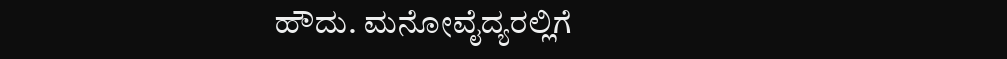ಹೌದು. ಮನೋವೈದ್ಯರಲ್ಲಿಗೆ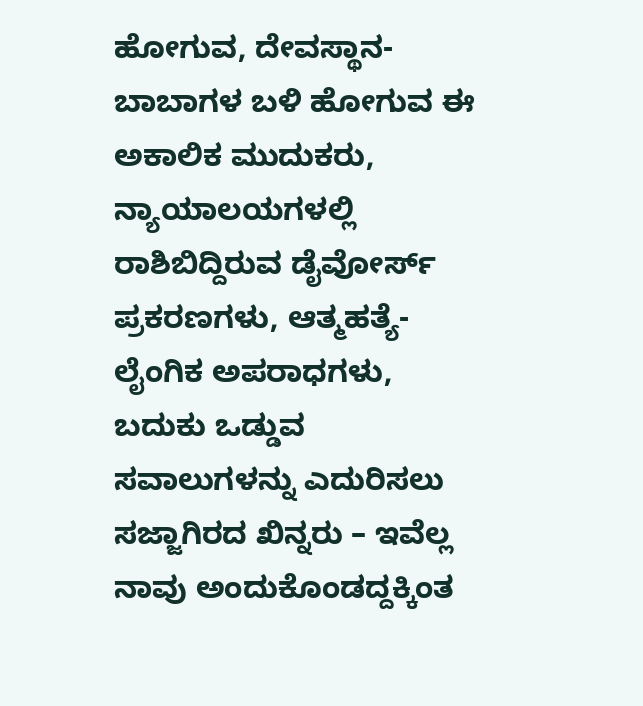ಹೋಗುವ, ದೇವಸ್ಥಾನ-ಬಾಬಾಗಳ ಬಳಿ ಹೋಗುವ ಈ ಅಕಾಲಿಕ ಮುದುಕರು, ನ್ಯಾಯಾಲಯಗಳಲ್ಲಿ ರಾಶಿಬಿದ್ದಿರುವ ಡೈವೋರ್ಸ್ ಪ್ರಕರಣಗಳು, ಆತ್ಮಹತ್ಯೆ-ಲೈಂಗಿಕ ಅಪರಾಧಗಳು, ಬದುಕು ಒಡ್ಡುವ ಸವಾಲುಗಳನ್ನು ಎದುರಿಸಲು ಸಜ್ಜಾಗಿರದ ಖಿನ್ನರು – ಇವೆಲ್ಲ ನಾವು ಅಂದುಕೊಂಡದ್ದಕ್ಕಿಂತ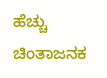ಹೆಚ್ಚು ಚಿಂತಾಜನಕ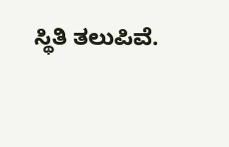ಸ್ಥಿತಿ ತಲುಪಿವೆ.